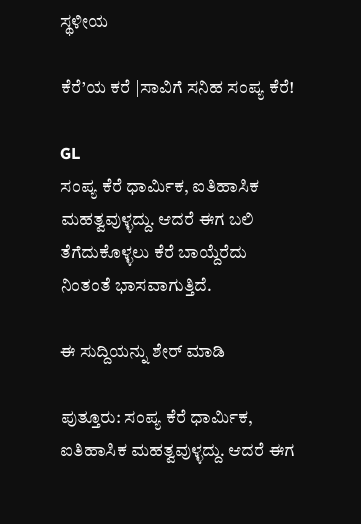ಸ್ಥಳೀಯ

ಕೆರೆ’ಯ ಕರೆ |ಸಾವಿಗೆ ಸನಿಹ ಸಂಪ್ಯ ಕೆರೆ!

GL
ಸಂಪ್ಯ ಕೆರೆ ಧಾರ್ಮಿಕ, ಐತಿಹಾಸಿಕ ಮಹತ್ವವುಳ್ಳದ್ದು. ಆದರೆ ಈಗ ಬಲಿ ತೆಗೆದುಕೊಳ್ಳಲು ಕೆರೆ ಬಾಯ್ದೆರೆದು ನಿಂತಂತೆ ಭಾಸವಾಗುತ್ತಿದೆ.

ಈ ಸುದ್ದಿಯನ್ನು ಶೇರ್ ಮಾಡಿ

ಪುತ್ತೂರು: ಸಂಪ್ಯ ಕೆರೆ ಧಾರ್ಮಿಕ, ಐತಿಹಾಸಿಕ ಮಹತ್ವವುಳ್ಳದ್ದು. ಆದರೆ ಈಗ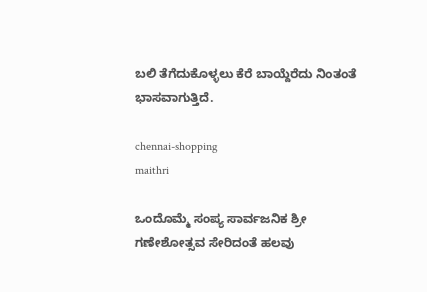ಬಲಿ ತೆಗೆದುಕೊಳ್ಳಲು ಕೆರೆ ಬಾಯ್ದೆರೆದು ನಿಂತಂತೆ ಭಾಸವಾಗುತ್ತಿದೆ.

chennai-shopping
maithri

ಒಂದೊಮ್ಮೆ ಸಂಪ್ಯ ಸಾರ್ವಜನಿಕ ಶ್ರೀ ಗಣೇಶೋತ್ಸವ ಸೇರಿದಂತೆ ಹಲವು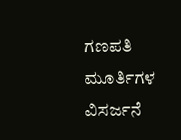ಗಣಪತಿ ಮೂರ್ತಿಗಳ ವಿಸರ್ಜನೆ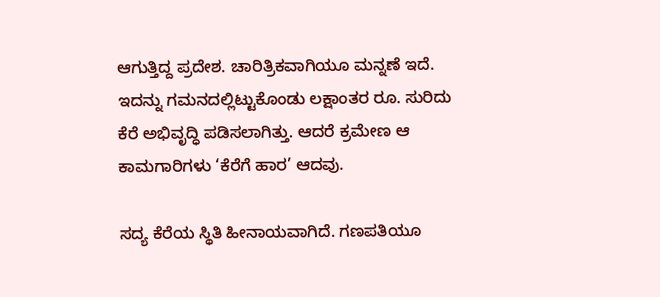ಆಗುತ್ತಿದ್ದ ಪ್ರದೇಶ. ಚಾರಿತ್ರಿಕವಾಗಿಯೂ ಮನ್ನಣೆ ಇದೆ. ಇದನ್ನು ಗಮನದಲ್ಲಿಟ್ಟುಕೊಂಡು ಲಕ್ಷಾಂತರ ರೂ. ಸುರಿದು ಕೆರೆ ಅಭಿವೃದ್ಧಿ‌ ಪಡಿಸಲಾಗಿತ್ತು. ಆದರೆ ಕ್ರಮೇಣ ಆ ಕಾಮಗಾರಿಗಳು ‘ಕೆರೆಗೆ ಹಾರ’ ಆದವು.

ಸದ್ಯ ಕೆರೆಯ ಸ್ಥಿತಿ ಹೀನಾಯವಾಗಿದೆ. ಗಣಪತಿಯೂ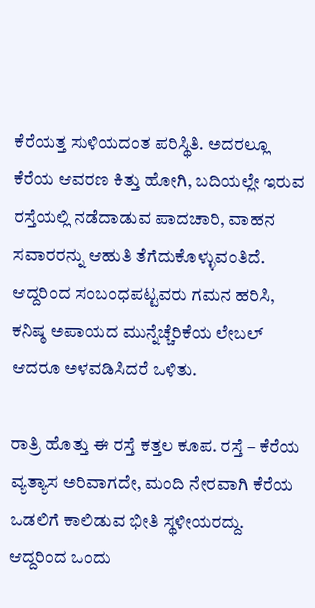ಕೆರೆಯತ್ತ ಸುಳಿಯದಂತ ಪರಿಸ್ಥಿತಿ. ಅದರಲ್ಲೂ ಕೆರೆಯ ಆವರಣ ಕಿತ್ತು ಹೋಗಿ, ಬದಿಯಲ್ಲೇ ಇರುವ ರಸ್ತೆಯಲ್ಲಿ ನಡೆದಾಡುವ ಪಾದಚಾರಿ, ವಾಹನ ಸವಾರರನ್ನು ಆಹುತಿ ತೆಗೆದುಕೊಳ್ಳುವಂತಿದೆ. ಆದ್ದರಿಂದ ಸಂಬಂಧಪಟ್ಟವರು ಗಮನ ಹರಿಸಿ, ಕನಿಷ್ಠ ಅಪಾಯದ ಮುನ್ನೆಚ್ಚೆರಿಕೆಯ ಲೇಬಲ್ ಆದರೂ ಅಳವಡಿಸಿದರೆ ಒಳಿತು.

ರಾತ್ರಿ ಹೊತ್ತು ಈ ರಸ್ತೆ ಕತ್ತಲ ಕೂಪ. ರಸ್ತೆ – ಕೆರೆಯ ವ್ಯತ್ಯಾಸ ಅರಿವಾಗದೇ, ಮಂದಿ ನೇರವಾಗಿ ಕೆರೆಯ ಒಡಲಿಗೆ ಕಾಲಿಡುವ ಭೀತಿ ಸ್ಥಳೀಯರದ್ದು. ಆದ್ದರಿಂದ ಒಂದು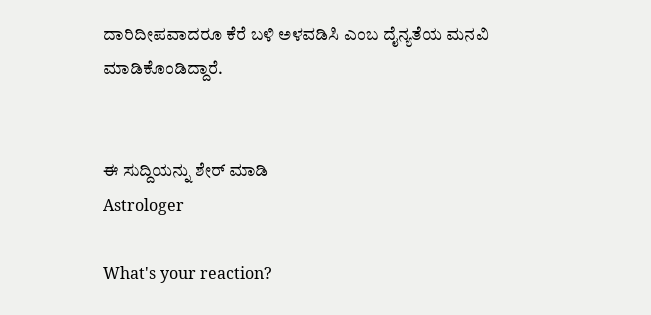ದಾರಿದೀಪವಾದರೂ ಕೆರೆ ಬಳಿ ಅಳವಡಿಸಿ ಎಂಬ ದೈನ್ಯತೆಯ ಮನವಿ ಮಾಡಿಕೊಂಡಿದ್ದಾರೆ.


ಈ ಸುದ್ದಿಯನ್ನು ಶೇರ್ ಮಾಡಿ
Astrologer

What's your reaction?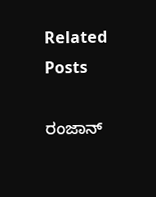Related Posts

ರಂಜಾನ್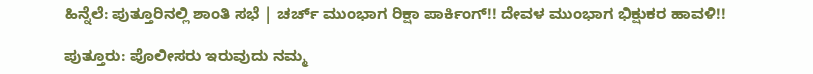ಹಿನ್ನೆಲೆ: ಪುತ್ತೂರಿನಲ್ಲಿ ಶಾಂತಿ ಸಭೆ | ಚರ್ಚ್ ಮುಂಭಾಗ ರಿಕ್ಷಾ ಪಾರ್ಕಿಂಗ್!! ದೇವಳ ಮುಂಭಾಗ ಭಿಕ್ಷುಕರ ಹಾವಳಿ!!

ಪುತ್ತೂರು: ಪೊಲೀಸರು ಇರುವುದು ನಮ್ಮ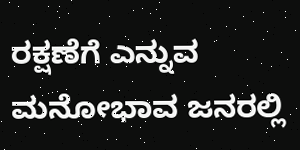ರಕ್ಷಣೆಗೆ ಎನ್ನುವ ಮನೋಭಾವ ಜನರಲ್ಲಿ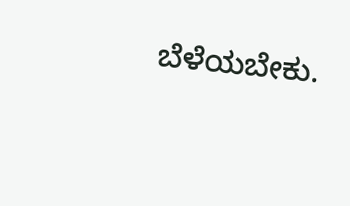ಬೆಳೆಯಬೇಕು.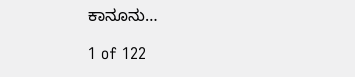ಕಾನೂನು…

1 of 122